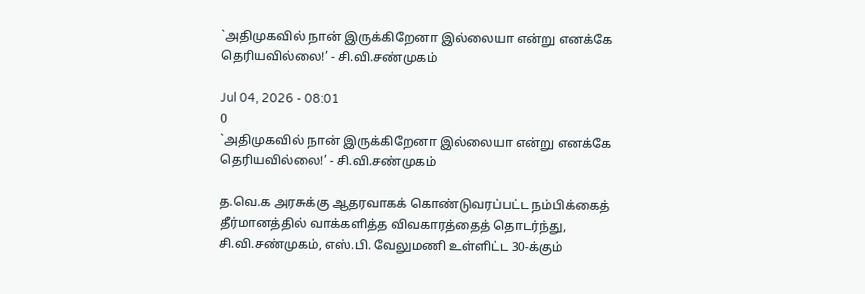`அதிமுகவில் நான் இருக்கிறேனா இல்லையா என்று எனக்கே தெரியவில்லை!’ - சி.வி.சண்முகம்

Jul 04, 2026 - 08:01
0
`அதிமுகவில் நான் இருக்கிறேனா இல்லையா என்று எனக்கே தெரியவில்லை!’ - சி.வி.சண்முகம்

த.வெ.க அரசுக்கு ஆதரவாகக் கொண்டுவரப்பட்ட நம்பிக்கைத் தீர்மானத்தில் வாக்களித்த விவகாரத்தைத் தொடர்ந்து, சி.வி.சண்முகம், எஸ்.பி. வேலுமணி உள்ளிட்ட 30-க்கும்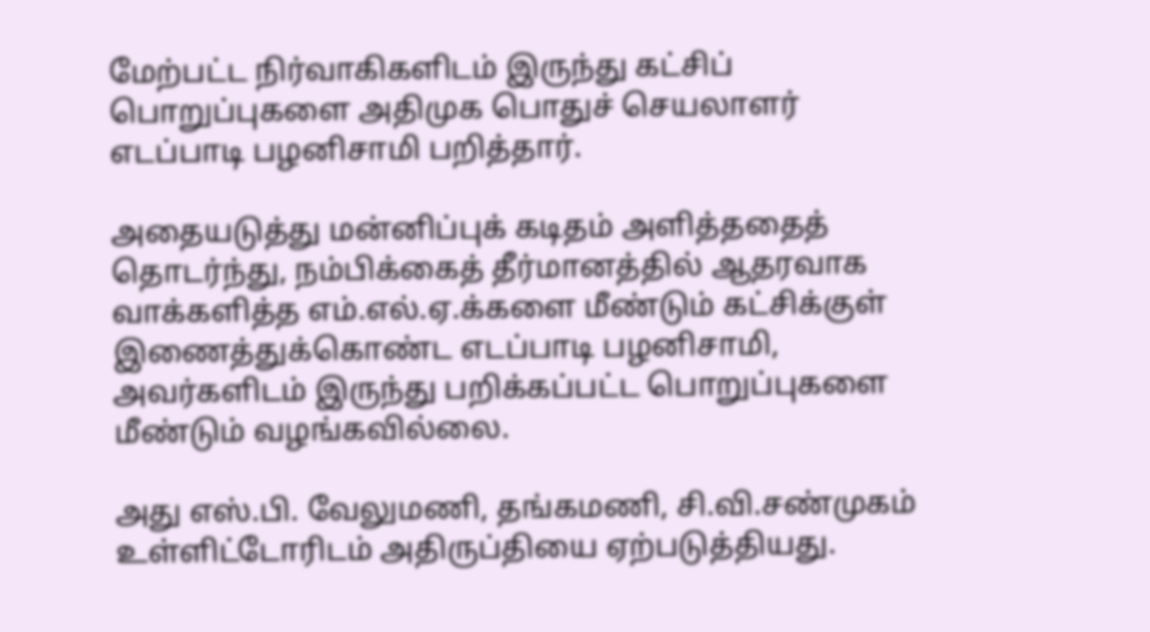மேற்பட்ட நிர்வாகிகளிடம் இருந்து கட்சிப் பொறுப்புகளை அதிமுக பொதுச் செயலாளர் எடப்பாடி பழனிசாமி பறித்தார்.

அதையடுத்து மன்னிப்புக் கடிதம் அளித்ததைத் தொடர்ந்து, நம்பிக்கைத் தீர்மானத்தில் ஆதரவாக வாக்களித்த எம்.எல்.ஏ.க்களை மீண்டும் கட்சிக்குள் இணைத்துக்கொண்ட எடப்பாடி பழனிசாமி, அவர்களிடம் இருந்து பறிக்கப்பட்ட பொறுப்புகளை மீண்டும் வழங்கவில்லை.

அது எஸ்.பி. வேலுமணி, தங்கமணி, சி.வி.சண்முகம் உள்ளிட்டோரிடம் அதிருப்தியை ஏற்படுத்தியது.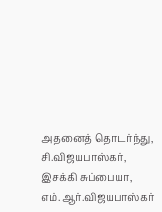அதனைத் தொடர்ந்து, சி.விஜயபாஸ்கர், இசக்கி சுப்பையா, எம்.ஆர்.விஜயபாஸ்கர்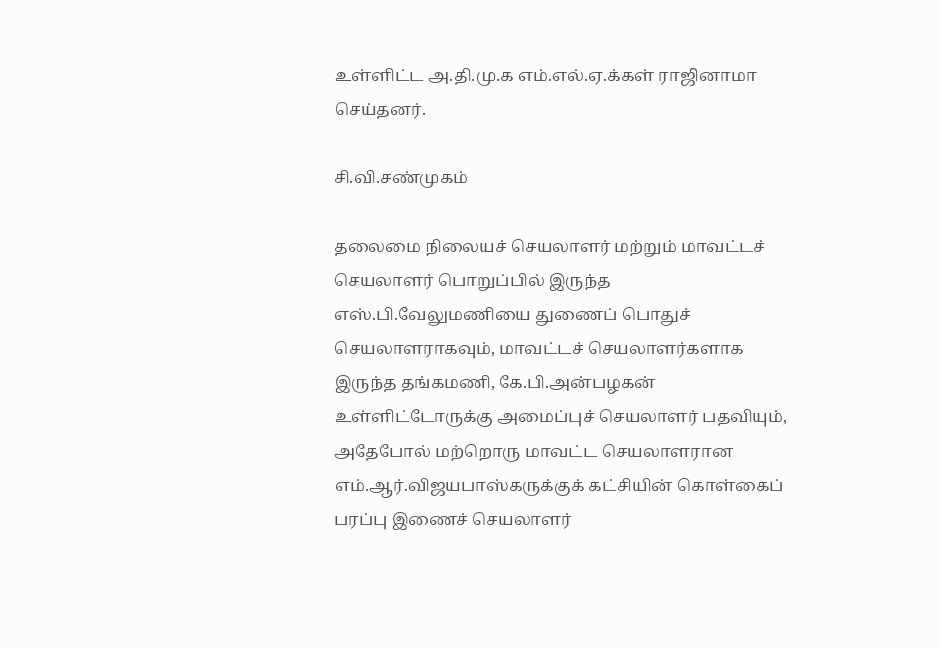உள்ளிட்ட அ.தி.மு.க எம்.எல்.ஏ.க்கள் ராஜினாமா செய்தனர்.

சி.வி.சண்முகம்

தலைமை நிலையச் செயலாளர் மற்றும் மாவட்டச் செயலாளர் பொறுப்பில் இருந்த எஸ்.பி.வேலுமணியை துணைப் பொதுச் செயலாளராகவும், மாவட்டச் செயலாளர்களாக இருந்த தங்கமணி, கே.பி.அன்பழகன் உள்ளிட்டோருக்கு அமைப்புச் செயலாளர் பதவியும், அதேபோல் மற்றொரு மாவட்ட செயலாளரான எம்.ஆர்.விஜயபாஸ்கருக்குக் கட்சியின் கொள்கைப் பரப்பு இணைச் செயலாளர்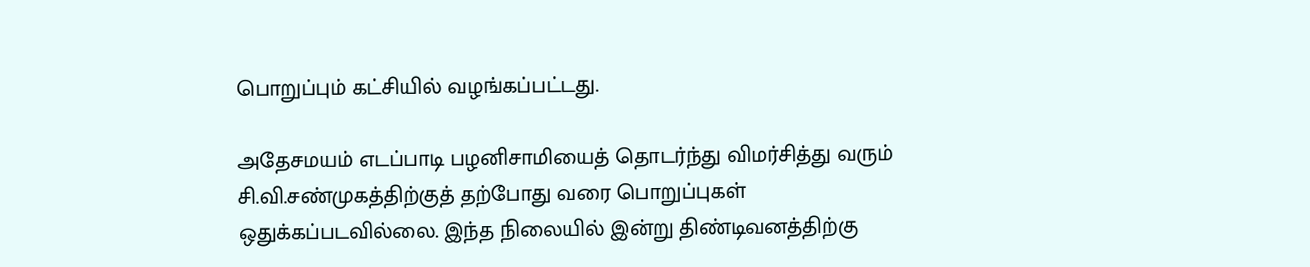பொறுப்பும் கட்சியில் வழங்கப்பட்டது.

அதேசமயம் எடப்பாடி பழனிசாமியைத் தொடர்ந்து விமர்சித்து வரும் சி.வி.சண்முகத்திற்குத் தற்போது வரை பொறுப்புகள் ஒதுக்கப்படவில்லை. இந்த நிலையில் இன்று திண்டிவனத்திற்கு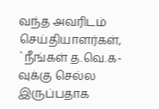வந்த அவரிடம் செய்தியாளர்கள், `நீங்கள் த.வெ.க-வுக்கு செல்ல இருப்பதாக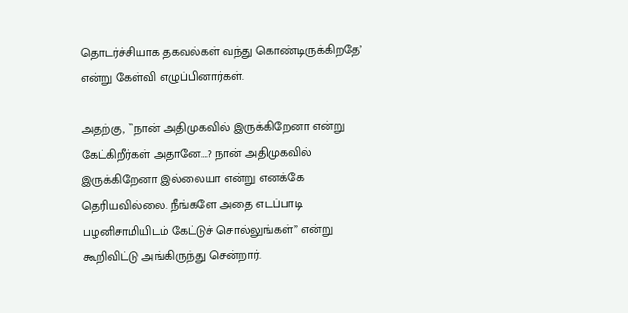தொடர்ச்சியாக தகவல்கள் வந்து கொண்டிருக்கிறதே’ என்று கேள்வி எழுப்பினார்கள்.

அதற்கு, ``நான் அதிமுகவில் இருக்கிறேனா என்று கேட்கிறீர்கள் அதானே….? நான் அதிமுகவில் இருக்கிறேனா இல்லையா என்று எனக்கே தெரியவில்லை. நீங்களே அதை எடப்பாடி பழனிசாமியிடம் கேட்டுச் சொல்லுங்கள்” என்று கூறிவிட்டு அங்கிருந்து சென்றார்.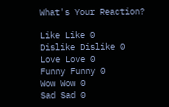What's Your Reaction?

Like Like 0
Dislike Dislike 0
Love Love 0
Funny Funny 0
Wow Wow 0
Sad Sad 0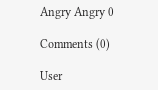Angry Angry 0

Comments (0)

User